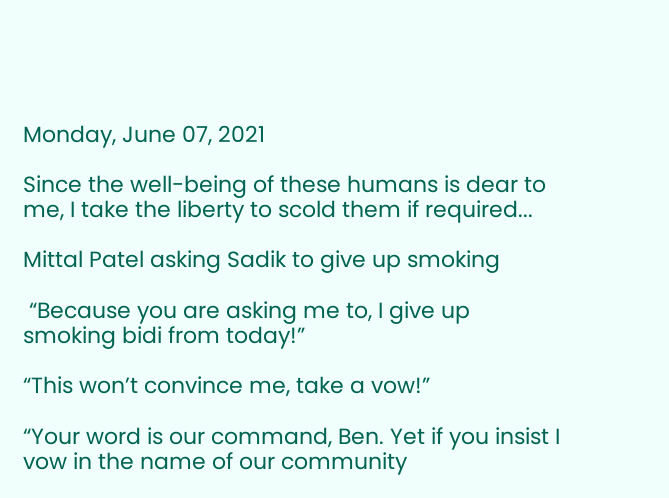Monday, June 07, 2021

Since the well-being of these humans is dear to me, I take the liberty to scold them if required...

Mittal Patel asking Sadik to give up smoking

 “Because you are asking me to, I give up smoking bidi from today!”

“This won’t convince me, take a vow!”

“Your word is our command, Ben. Yet if you insist I vow in the name of our community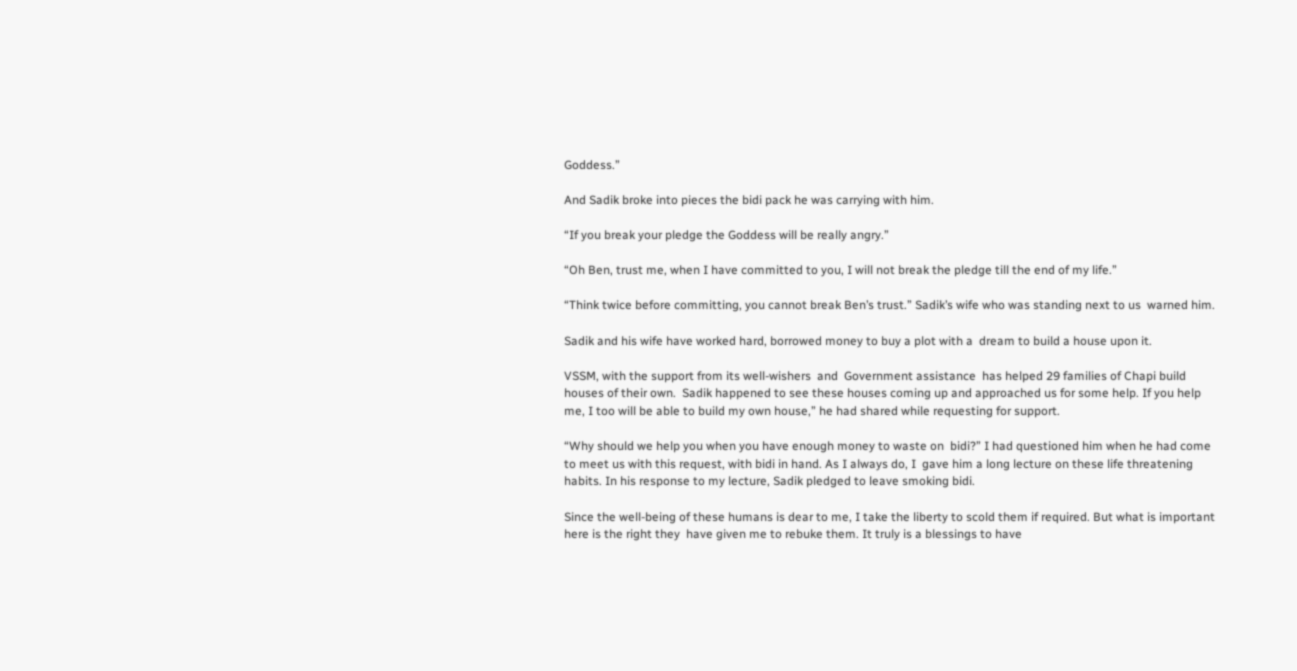Goddess.”

And Sadik broke into pieces the bidi pack he was carrying with him.

“If you break your pledge the Goddess will be really angry.”

“Oh Ben, trust me, when I have committed to you, I will not break the pledge till the end of my life.”

“Think twice before committing, you cannot break Ben’s trust.” Sadik’s wife who was standing next to us  warned him.

Sadik and his wife have worked hard, borrowed money to buy a plot with a  dream to build a house upon it.

VSSM, with the support from its well-wishers  and  Government assistance  has helped 29 families of Chapi build houses of their own.  Sadik happened to see these houses coming up and approached us for some help. If you help me, I too will be able to build my own house,” he had shared while requesting for support.

“Why should we help you when you have enough money to waste on  bidi?” I had questioned him when he had come to meet us with this request, with bidi in hand. As I always do, I  gave him a long lecture on these life threatening habits. In his response to my lecture, Sadik pledged to leave smoking bidi.

Since the well-being of these humans is dear to me, I take the liberty to scold them if required. But what is important here is the right they  have given me to rebuke them. It truly is a blessings to have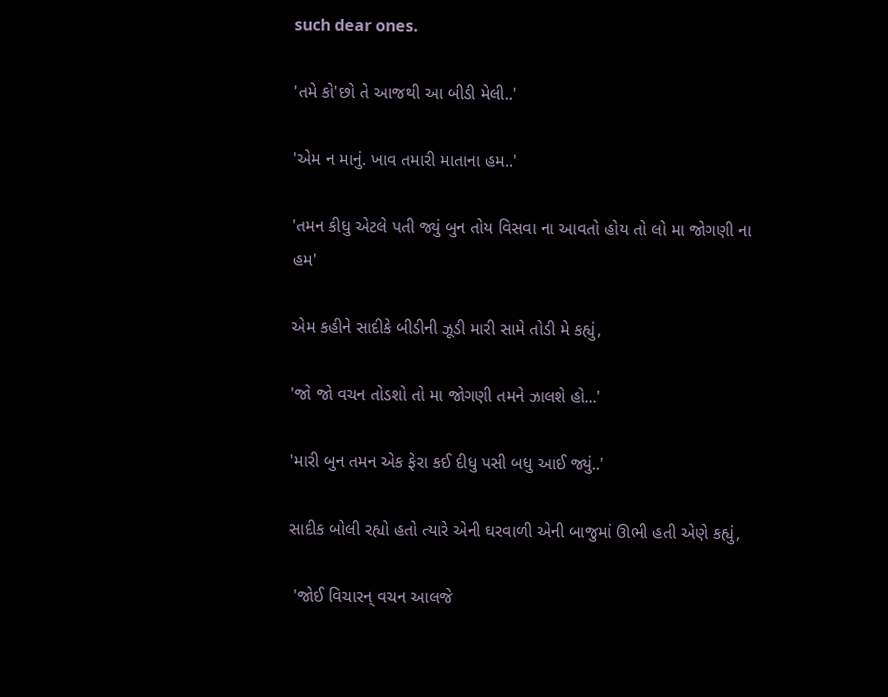such dear ones.

'તમે કો'છો તે આજથી આ બીડી મેલી..'

'એમ ન માનું. ખાવ તમારી માતાના હમ..'

'તમન કીધુ એટલે પતી જ્યું બુન તોય વિસવા ના આવતો હોય તો લો મા જોગણી ના હમ'

એમ કહીને સાદીકે બીડીની ઝૂડી મારી સામે તોડી મે કહ્યું,

'જો જો વચન તોડશો તો મા જોગણી તમને ઝાલશે હો...'

'મારી બુન તમન એક ફેરા કઈ દીધુ પસી બધુ આઈ જ્યું..'

સાદીક બોલી રહ્યો હતો ત્યારે એની ઘરવાળી એની બાજુમાં ઊભી હતી એણે કહ્યું,

 'જોઈ વિચારન્ વચન આલજે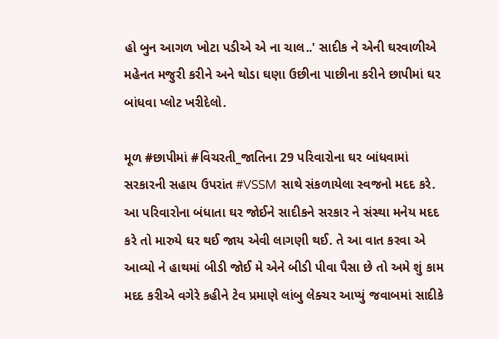હો બુન આગળ ખોટા પડીએ એ ના ચાલ..' સાદીક ને એની ઘરવાળીએ મહેનત મજુરી કરીને અને થોડા ઘણા ઉછીના પાછીના કરીને છાપીમાં ઘર બાંધવા પ્લોટ ખરીદેલો.

મૂળ #છાપીમાં #વિચરતી_જાતિના 29 પરિવારોના ઘર બાંધવામાં સરકારની સહાય ઉપરાંત #VSSM સાથે સંકળાયેલા સ્વજનો મદદ કરે. આ પરિવારોના બંધાતા ઘર જોઈને સાદીકને સરકાર ને સંસ્થા મનેય મદદ કરે તો મારુયે ઘર થઈ જાય એવી લાગણી થઈ. તે આ વાત કરવા એ આવ્યો ને હાથમાં બીડી જોઈ મે એને બીડી પીવા પૈસા છે તો અમે શું કામ મદદ કરીએ વગેરે કહીને ટેવ પ્રમાણે લાંબુ લેક્ચર આપ્યું જવાબમાં સાદીકે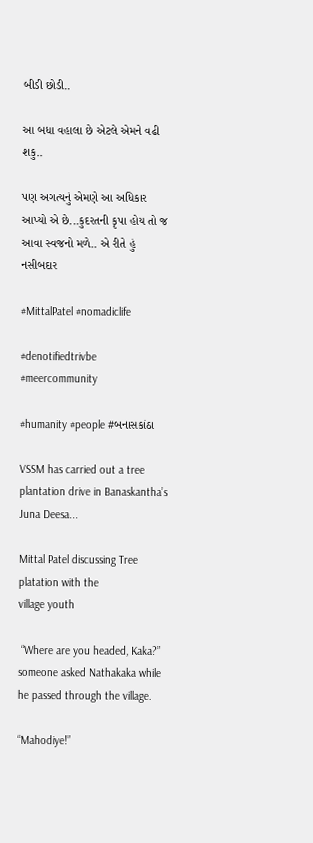બીડી છોડી..

આ બધા વહાલા છે એટલે એમને વઢી શકુ..

પણ અગત્યનું એમણે આ અધિકાર આપ્યો એ છે...કુદરતની કૃપા હોય તો જ આવા સ્વજનો મળે.. એ રીતે હું નસીબદાર

#MittalPatel #nomadiclife

#denotifiedtrivbe #meercommunity

#humanity #people #બનાસકાંઠા

VSSM has carried out a tree plantation drive in Banaskantha’s Juna Deesa...

Mittal Patel discussing Tree platation with the
village youth

 “Where are you headed, Kaka?” someone asked Nathakaka while he passed through the village.

“Mahodiye!”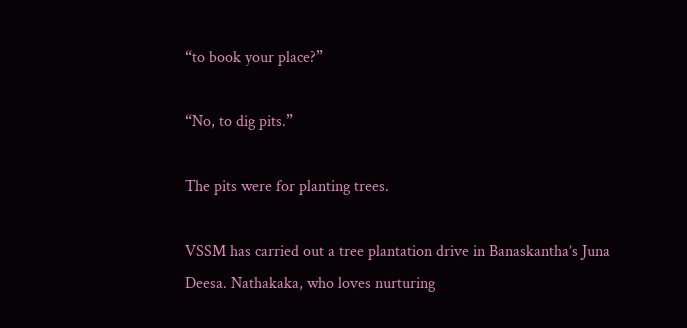“to book your place?”

“No, to dig pits.”

The pits were for planting trees.

VSSM has carried out a tree plantation drive in Banaskantha’s Juna Deesa. Nathakaka, who loves nurturing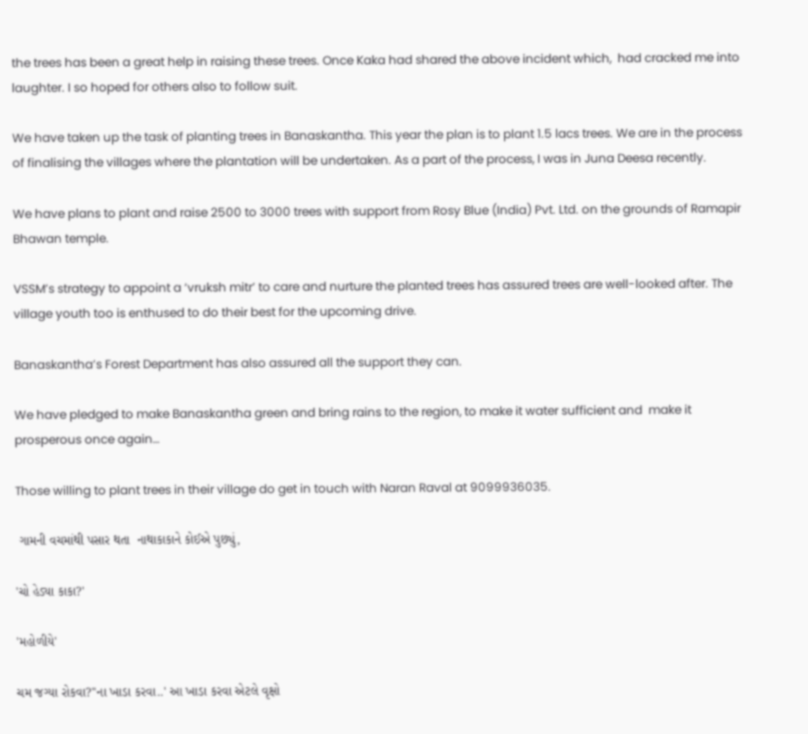the trees has been a great help in raising these trees. Once Kaka had shared the above incident which,  had cracked me into laughter. I so hoped for others also to follow suit.

We have taken up the task of planting trees in Banaskantha. This year the plan is to plant 1.5 lacs trees. We are in the process of finalising the villages where the plantation will be undertaken. As a part of the process, I was in Juna Deesa recently.

We have plans to plant and raise 2500 to 3000 trees with support from Rosy Blue (India) Pvt. Ltd. on the grounds of Ramapir Bhawan temple.

VSSM’s strategy to appoint a ‘vruksh mitr’ to care and nurture the planted trees has assured trees are well-looked after. The village youth too is enthused to do their best for the upcoming drive.

Banaskantha’s Forest Department has also assured all the support they can.

We have pledged to make Banaskantha green and bring rains to the region, to make it water sufficient and  make it prosperous once again…

Those willing to plant trees in their village do get in touch with Naran Raval at 9099936035.

 ગામની વચમાંથી પસાર થતા  નાથાકાકાને કોઈએ પુછ્યું,

'ચો હેડ્યા કાકા?'

'મહોળીયે'

ચમ જગ્યા રોકવા?''ના ખાડા કરવા..' આ ખાડા કરવા એટલે વૃક્ષો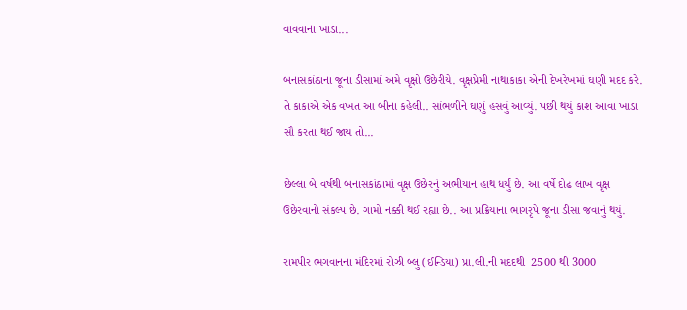વાવવાના ખાડા...

બનાસકાંઠાના જૂના ડીસામાં અમે વૃક્ષો ઉછેરીયે. વૃક્ષપ્રેમી નાથાકાકા એની દેખરેખમાં ઘણી મદદ કરે.  તે કાકાએ એક વખત આ બીના કહેલી.. સાંભળીને ઘણું હસવું આવ્યું. પછી થયું કાશ આવા ખાડા સૌ કરતા થઈ જાય તો...

છેલ્લા બે વર્ષથી બનાસકાંઠામાં વૃક્ષ ઉછેરનું અભીયાન હાથ ધર્યું છે. આ વર્ષે દોઢ લાખ વૃક્ષ ઉછેરવાનો સંકલ્પ છે. ગામો નક્કી થઈ રહ્યા છે.. આ પ્રક્રિયાના ભાગરૃપે જૂના ડીસા જવાનું થયું.

રામપીર ભગવાનના મંદિરમાં રોઝી બ્લુ (ઈન્ડિયા) પ્રા.લી.ની મદદથી  2500 થી 3000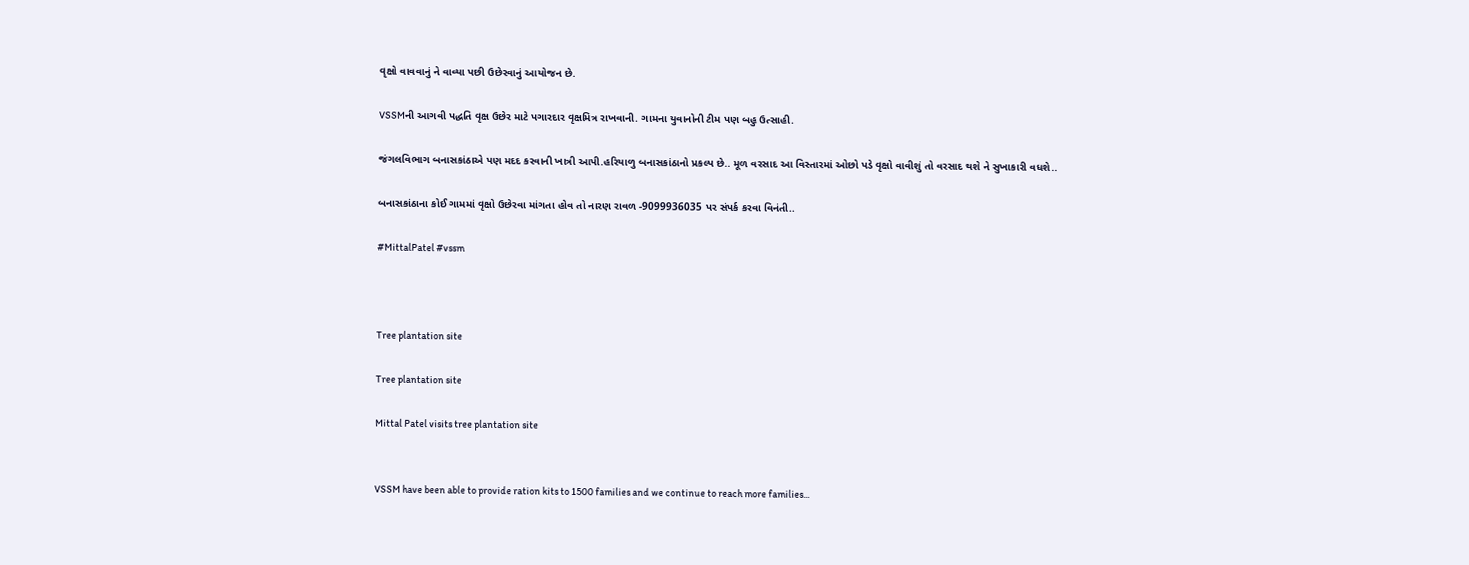વૃક્ષો વાવવાનું ને વાવ્યા પછી ઉછેરવાનું આયોજન છે.

VSSMની આગવી પદ્ધતિ વૃક્ષ ઉછેર માટે પગારદાર વૃક્ષમિત્ર રાખવાની. ગામના યુવાનોની ટીમ પણ બહુ ઉત્સાહી.

જંગલવિભાગ બનાસકાંઠાએ પણ મદદ કરવાની ખાત્રી આપી.હરિયાળુ બનાસકાંઠાનો પ્રકલ્પ છે.. મૂળ વરસાદ આ વિસ્તારમાં ઓછો પડે વૃક્ષો વાવીશું તો વરસાદ થશે ને સુખાકારી વધશે..

બનાસકાંઠાના કોઈ ગામમાં વૃક્ષો ઉછેરવા માંગતા હોવ તો નારણ રાવળ -9099936035 પર સંપર્ક કરવા વિનંતી..

#MittalPatel #vssm



Tree plantation site

Tree plantation site

Mittal Patel visits tree plantation site


VSSM have been able to provide ration kits to 1500 families and we continue to reach more families...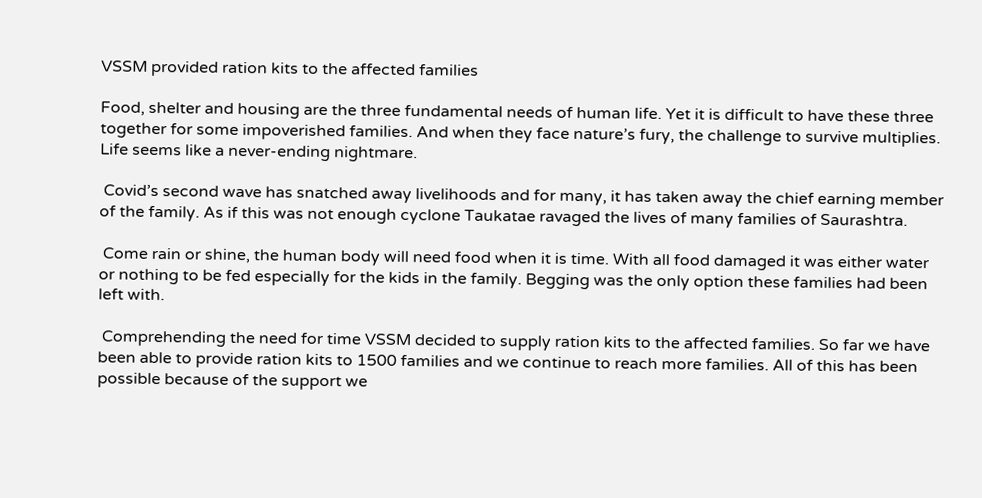VSSM provided ration kits to the affected families

Food, shelter and housing are the three fundamental needs of human life. Yet it is difficult to have these three together for some impoverished families. And when they face nature’s fury, the challenge to survive multiplies.  Life seems like a never-ending nightmare.

 Covid’s second wave has snatched away livelihoods and for many, it has taken away the chief earning member of the family. As if this was not enough cyclone Taukatae ravaged the lives of many families of Saurashtra.

 Come rain or shine, the human body will need food when it is time. With all food damaged it was either water or nothing to be fed especially for the kids in the family. Begging was the only option these families had been left with.

 Comprehending the need for time VSSM decided to supply ration kits to the affected families. So far we have been able to provide ration kits to 1500 families and we continue to reach more families. All of this has been possible because of the support we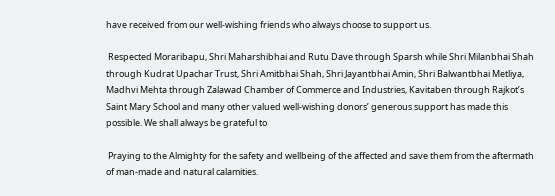have received from our well-wishing friends who always choose to support us.

 Respected Moraribapu, Shri Maharshibhai and Rutu Dave through Sparsh while Shri Milanbhai Shah through Kudrat Upachar Trust, Shri Amitbhai Shah, Shri Jayantbhai Amin, Shri Balwantbhai Metliya, Madhvi Mehta through Zalawad Chamber of Commerce and Industries, Kavitaben through Rajkot’s Saint Mary School and many other valued well-wishing donors’ generous support has made this possible. We shall always be grateful to

 Praying to the Almighty for the safety and wellbeing of the affected and save them from the aftermath of man-made and natural calamities.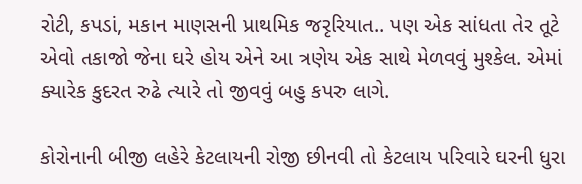રોટી, કપડાં, મકાન માણસની પ્રાથમિક જરૃરિયાત.. પણ એક સાંધતા તેર તૂટે એવો તકાજો જેના ઘરે હોય એને આ ત્રણેય એક સાથે મેળવવું મુશ્કેલ. એમાં ક્યારેક કુદરત રુઢે ત્યારે તો જીવવું બહુ કપરુ લાગે.

કોરોનાની બીજી લહેરે કેટલાયની રોજી છીનવી તો કેટલાય પરિવારે ઘરની ધુરા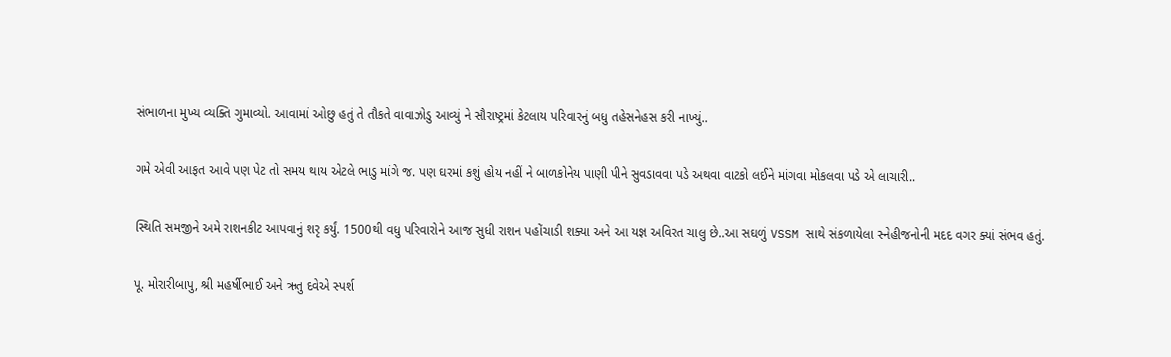સંભાળના મુખ્ય વ્યક્તિ ગુમાવ્યો. આવામાં ઓછુ હતું તે તૌકતે વાવાઝોડુ આવ્યું ને સૌરાષ્ટ્રમાં કેટલાય પરિવારનું બધુ તહેસનેહસ કરી નાખ્યું..

ગમે એવી આફત આવે પણ પેટ તો સમય થાય એટલે ભાડુ માંગે જ. પણ ઘરમાં કશું હોય નહીં ને બાળકોનેય પાણી પીને સુવડાવવા પડે અથવા વાટકો લઈને માંગવા મોકલવા પડે એ લાચારી..

સ્થિતિ સમજીને અમે રાશનકીટ આપવાનું શરૃ કર્યું. 1500થી વધુ પરિવારોને આજ સુધી રાશન પહોંચાડી શક્યા અને આ યજ્ઞ અવિરત ચાલુ છે..આ સઘળું VSSM સાથે સંકળાયેલા સ્નેહીજનોની મદદ વગર ક્યાં સંભવ હતું.

પૂ. મોરારીબાપુ, શ્રી મહર્ષીભાઈ અને ઋતુ દવેએ સ્પર્શ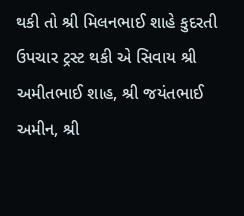થકી તો શ્રી મિલનભાઈ શાહે કુદરતી ઉપચાર ટ્રસ્ટ થકી એ સિવાય શ્રી અમીતભાઈ શાહ, શ્રી જયંતભાઈ અમીન, શ્રી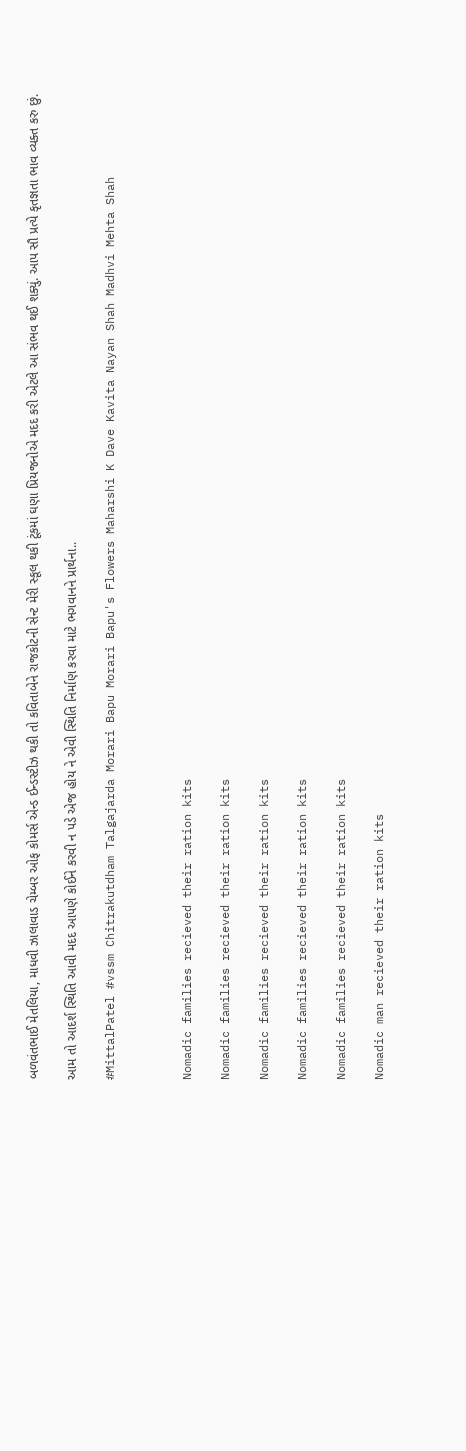બળવંતભાઈ મેતલિયા, માધવી ઝાલાવાડ ચેમ્બર ઓફ કોમર્સ એન્ડ ઈન્ડસ્ટીઝ થકી તો કવિતાબેને રાજકોટની સેન્ટ મેરી સ્કૂલ થકી ટૂંકમાં ઘણા પ્રિયજનોએ મદદ કરી એટલે આ સંભવ થઈ શક્યું. આપ સૌ પ્રત્યે કૃતજ્ઞતા ભાવ વ્યક્ત કરુ છું.

આમ તો આદર્શ સ્થિતિ આવી મદદ આપણે કોઈને કરવી ન પડે એજ હોય ને એવી સ્થિતિ નિર્માણ કરવા માટે ભગવાનને પ્રાર્થના..

#MittalPatel #vssm Chitrakutdham Talgajarda Morari Bapu Morari Bapu's Flowers Maharshi K Dave Kavita Nayan Shah Madhvi Mehta Shah



Nomadic families recieved their ration kits

Nomadic families recieved their ration kits

Nomadic families recieved their ration kits

Nomadic families recieved their ration kits

Nomadic families recieved their ration kits

Nomadic man recieved their ration kits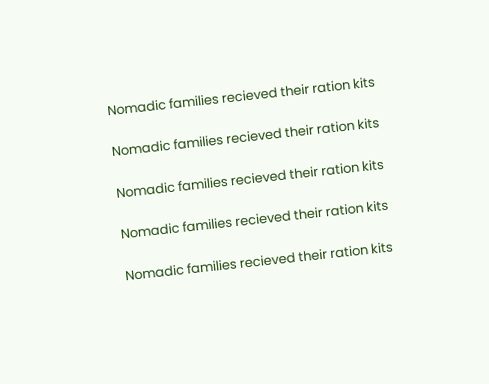Nomadic families recieved their ration kits

Nomadic families recieved their ration kits

Nomadic families recieved their ration kits

Nomadic families recieved their ration kits

Nomadic families recieved their ration kits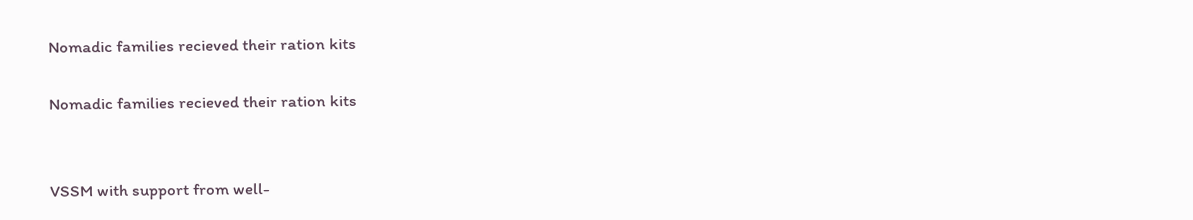Nomadic families recieved their ration kits

Nomadic families recieved their ration kits


VSSM with support from well-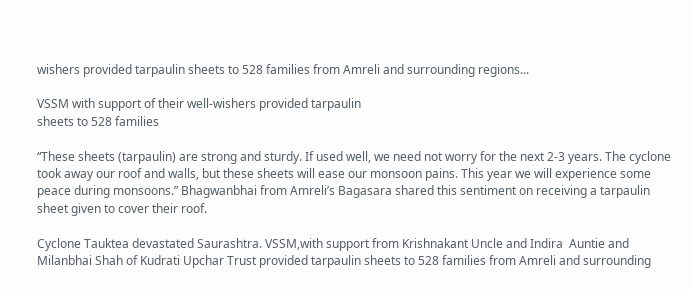wishers provided tarpaulin sheets to 528 families from Amreli and surrounding regions...

VSSM with support of their well-wishers provided tarpaulin
sheets to 528 families

“These sheets (tarpaulin) are strong and sturdy. If used well, we need not worry for the next 2-3 years. The cyclone took away our roof and walls, but these sheets will ease our monsoon pains. This year we will experience some peace during monsoons.” Bhagwanbhai from Amreli’s Bagasara shared this sentiment on receiving a tarpaulin sheet given to cover their roof.

Cyclone Tauktea devastated Saurashtra. VSSM,with support from Krishnakant Uncle and Indira  Auntie and Milanbhai Shah of Kudrati Upchar Trust provided tarpaulin sheets to 528 families from Amreli and surrounding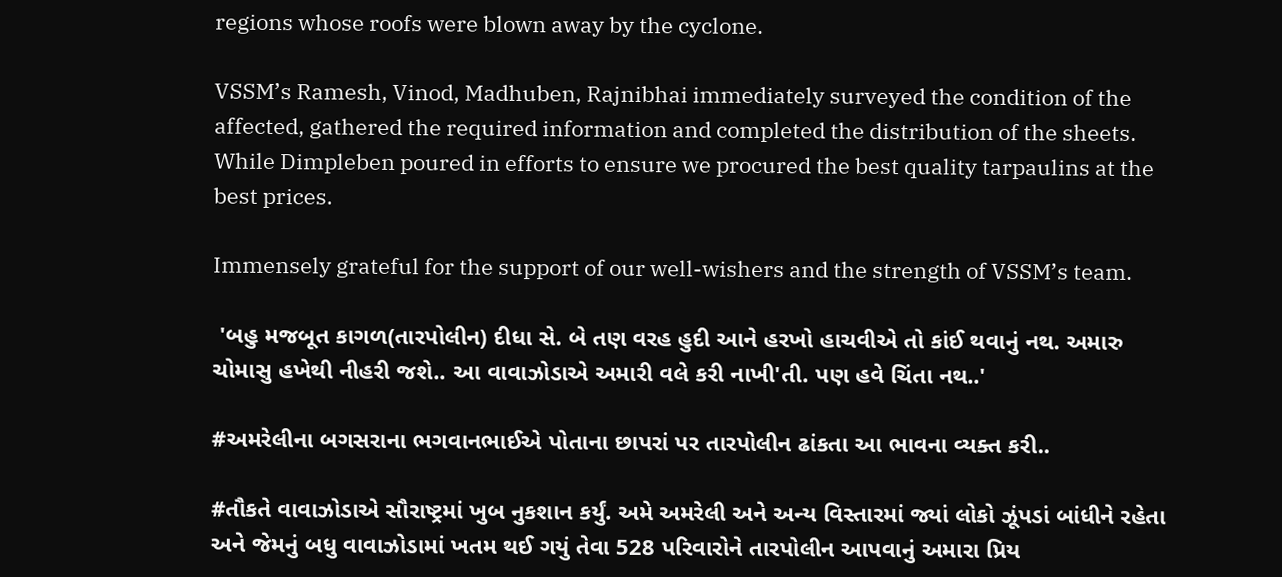regions whose roofs were blown away by the cyclone.

VSSM’s Ramesh, Vinod, Madhuben, Rajnibhai immediately surveyed the condition of the affected, gathered the required information and completed the distribution of the sheets. While Dimpleben poured in efforts to ensure we procured the best quality tarpaulins at the best prices.

Immensely grateful for the support of our well-wishers and the strength of VSSM’s team.

 'બહુ મજબૂત કાગળ(તારપોલીન) દીધા સે. બે તણ વરહ હુદી આને હરખો હાચવીએ તો કાંઈ થવાનું નથ. અમારુ ચોમાસુ હખેથી નીહરી જશે.. આ વાવાઝોડાએ અમારી વલે કરી નાખી'તી. પણ હવે ચિંતા નથ..'

#અમરેલીના બગસરાના ભગવાનભાઈએ પોતાના છાપરાં પર તારપોલીન ઢાંકતા આ ભાવના વ્યક્ત કરી..

#તૌકતે વાવાઝોડાએ સૌરાષ્ટ્રમાં ખુબ નુકશાન કર્યું. અમે અમરેલી અને અન્ય વિસ્તારમાં જ્યાં લોકો ઝૂંપડાં બાંધીને રહેતા અને જેમનું બધુ વાવાઝોડામાં ખતમ થઈ ગયું તેવા 528 પરિવારોને તારપોલીન આપવાનું અમારા પ્રિય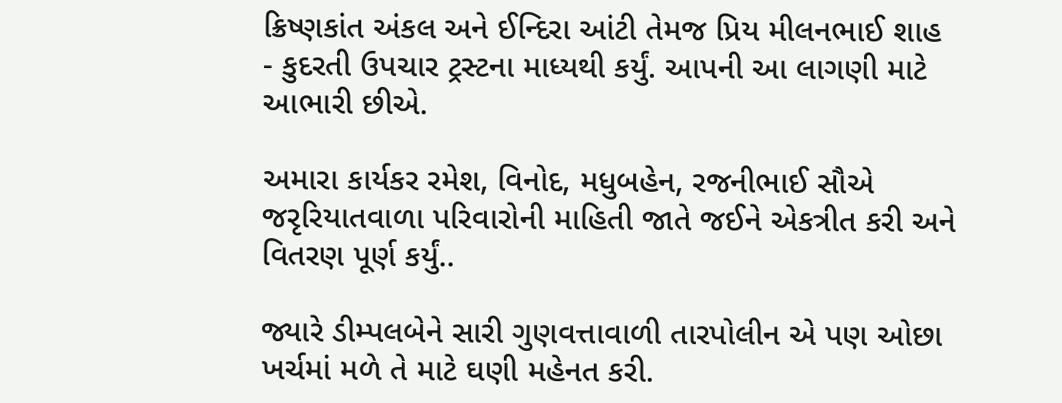ક્રિષ્ણકાંત અંકલ અને ઈન્દિરા આંટી તેમજ પ્રિય મીલનભાઈ શાહ - કુદરતી ઉપચાર ટ્રસ્ટના માધ્યથી કર્યું. આપની આ લાગણી માટે આભારી છીએ.

અમારા કાર્યકર રમેશ, વિનોદ, મધુબહેન, રજનીભાઈ સૌએ જરૃરિયાતવાળા પરિવારોની માહિતી જાતે જઈને એકત્રીત કરી અને વિતરણ પૂર્ણ કર્યું..

જ્યારે ડીમ્પલબેને સારી ગુણવત્તાવાળી તારપોલીન એ પણ ઓછા ખર્ચમાં મળે તે માટે ઘણી મહેનત કરી.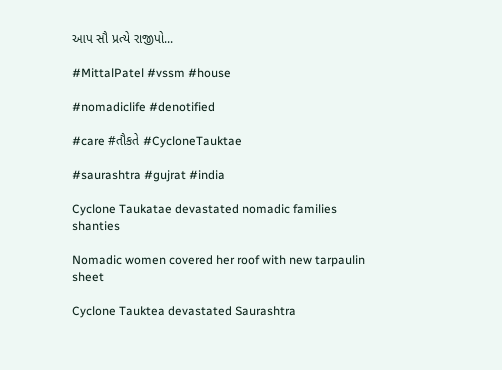આપ સૌ પ્રત્યે રાજીપો...

#MittalPatel #vssm #house

#nomadiclife #denotified

#care #તૌકતે #CycloneTauktae

#saurashtra #gujrat #india

Cyclone Taukatae devastated nomadic families shanties

Nomadic women covered her roof with new tarpaulin sheet

Cyclone Tauktea devastated Saurashtra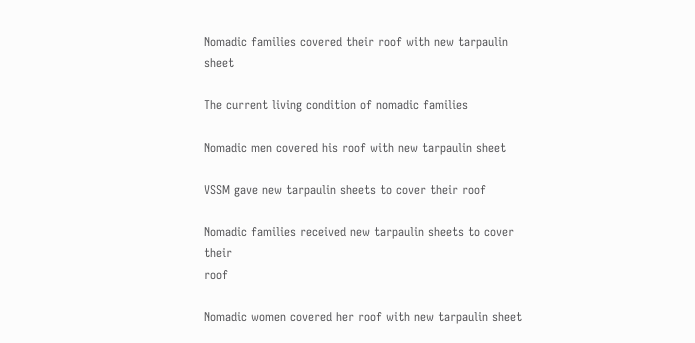Nomadic families covered their roof with new tarpaulin sheet

The current living condition of nomadic families

Nomadic men covered his roof with new tarpaulin sheet

VSSM gave new tarpaulin sheets to cover their roof

Nomadic families received new tarpaulin sheets to cover their
roof

Nomadic women covered her roof with new tarpaulin sheet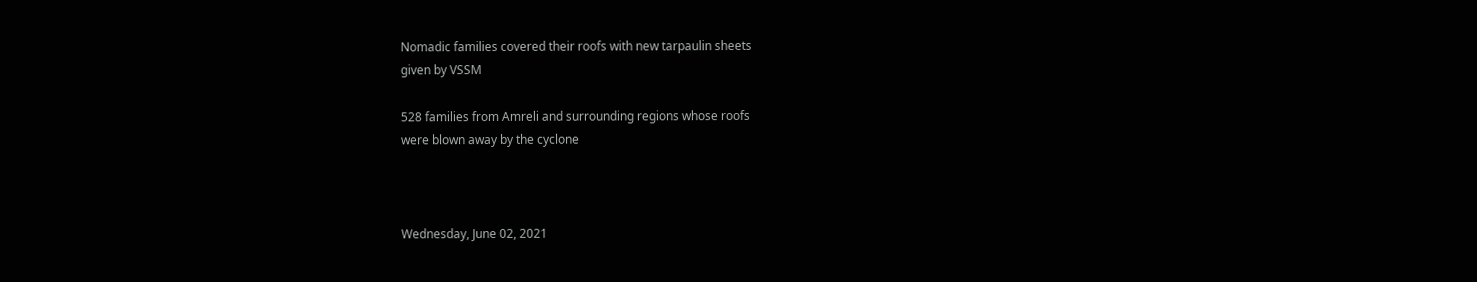Nomadic families covered their roofs with new tarpaulin sheets
given by VSSM

528 families from Amreli and surrounding regions whose roofs
were blown away by the cyclone



Wednesday, June 02, 2021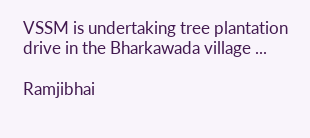VSSM is undertaking tree plantation drive in the Bharkawada village ...

Ramjibhai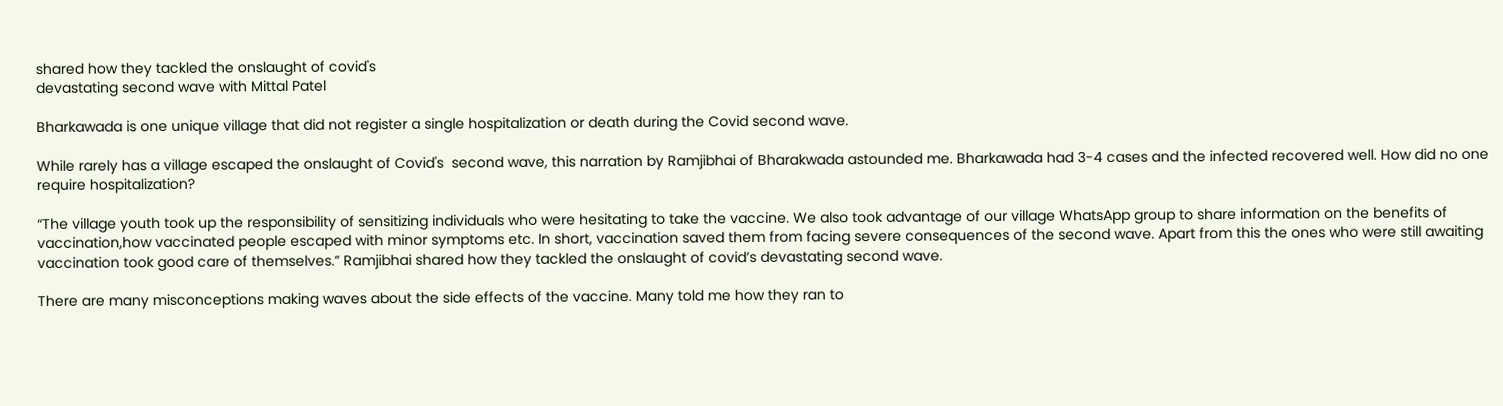shared how they tackled the onslaught of covid's
devastating second wave with Mittal Patel

Bharkawada is one unique village that did not register a single hospitalization or death during the Covid second wave.

While rarely has a village escaped the onslaught of Covid's  second wave, this narration by Ramjibhai of Bharakwada astounded me. Bharkawada had 3-4 cases and the infected recovered well. How did no one require hospitalization?

“The village youth took up the responsibility of sensitizing individuals who were hesitating to take the vaccine. We also took advantage of our village WhatsApp group to share information on the benefits of vaccination,how vaccinated people escaped with minor symptoms etc. In short, vaccination saved them from facing severe consequences of the second wave. Apart from this the ones who were still awaiting vaccination took good care of themselves.” Ramjibhai shared how they tackled the onslaught of covid’s devastating second wave.

There are many misconceptions making waves about the side effects of the vaccine. Many told me how they ran to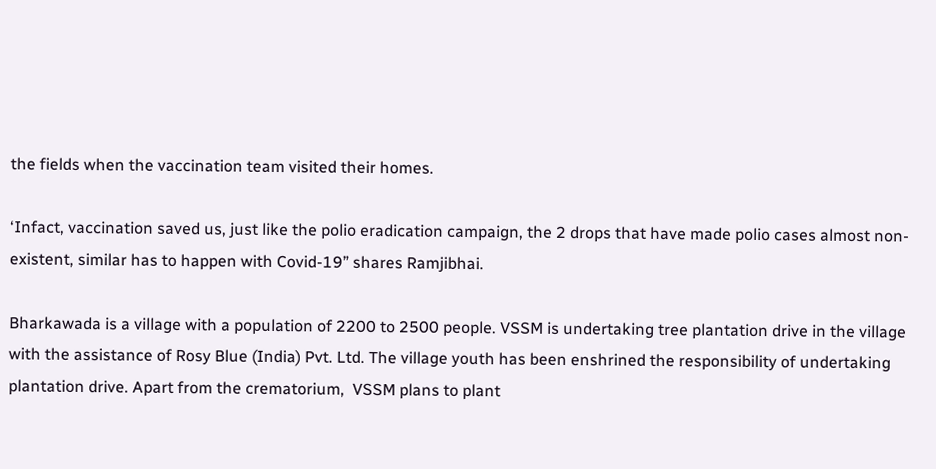the fields when the vaccination team visited their homes.

‘Infact, vaccination saved us, just like the polio eradication campaign, the 2 drops that have made polio cases almost non-existent, similar has to happen with Covid-19” shares Ramjibhai.

Bharkawada is a village with a population of 2200 to 2500 people. VSSM is undertaking tree plantation drive in the village with the assistance of Rosy Blue (India) Pvt. Ltd. The village youth has been enshrined the responsibility of undertaking plantation drive. Apart from the crematorium,  VSSM plans to plant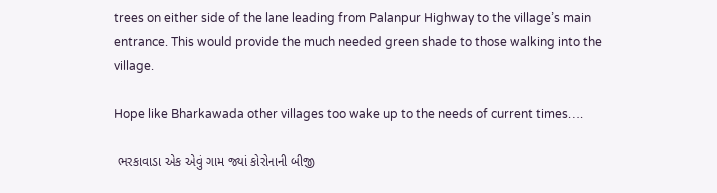trees on either side of the lane leading from Palanpur Highway to the village’s main entrance. This would provide the much needed green shade to those walking into the village.

Hope like Bharkawada other villages too wake up to the needs of current times….

 ભરકાવાડા એક એવું ગામ જ્યાં કોરોનાની બીજી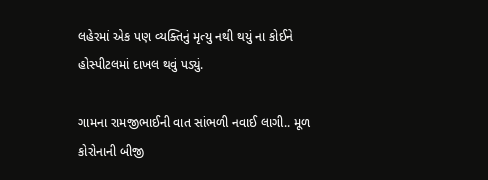લહેરમાં એક પણ વ્યક્તિનું મૃત્યુ નથી થયું ના કોઈને હોસ્પીટલમાં દાખલ થવું પડ્યું.

ગામના રામજીભાઈની વાત સાંભળી નવાઈ લાગી.. મૂળ કોરોનાની બીજી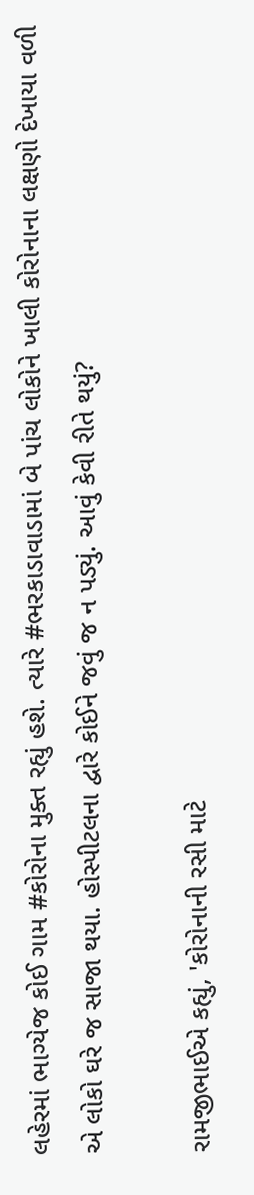લહેરમાં ભાગ્યેજ કોઈ ગામ #કોરોના મુક્ત રહ્યું હશે. ત્યારે #ભરકાડાવાડામાં બે પાંચ લોકોને ખાલી કોરોનાના લક્ષણો દેખાયા વળી એ લોકો ઘરે જ સાજા થયા. હોસ્પીટલના દ્વારે કોઈને જવું જ ન પડ્યું. આવું કેવી રીતે થયું?

રામજીભાઈએ કહ્યું, 'કોરોનાની રસી માટે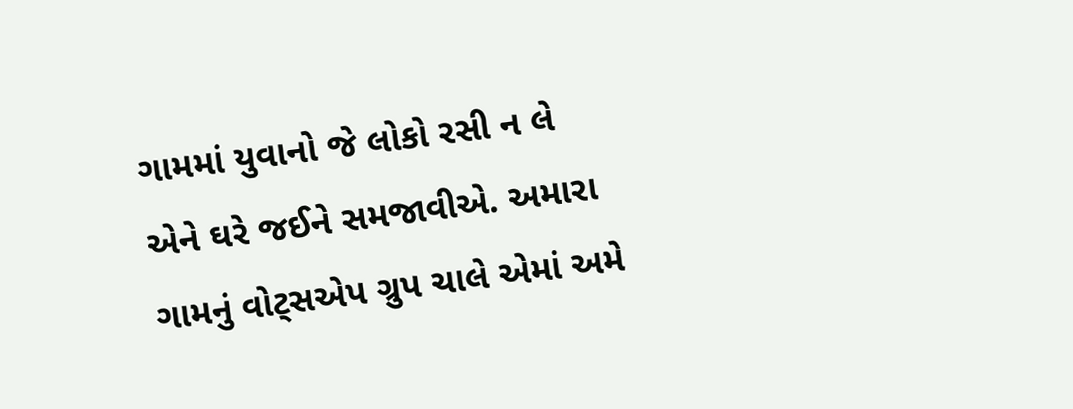ગામમાં યુવાનો જે લોકો રસી ન લે એને ઘરે જઈને સમજાવીએ. અમારા ગામનું વોટ્સએપ ગ્રુપ ચાલે એમાં અમે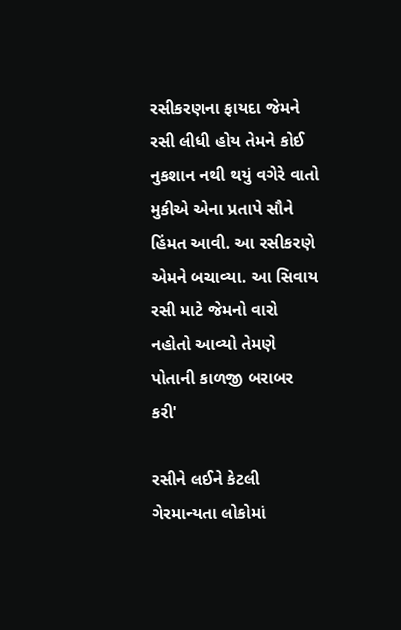રસીકરણના ફાયદા જેમને રસી લીધી હોય તેમને કોઈ નુકશાન નથી થયું વગેરે વાતો મુકીએ એના પ્રતાપે સૌને હિંમત આવી. આ રસીકરણે એમને બચાવ્યા. આ સિવાય રસી માટે જેમનો વારો નહોતો આવ્યો તેમણે પોતાની કાળજી બરાબર કરી'

રસીને લઈને કેટલી ગેરમાન્યતા લોકોમાં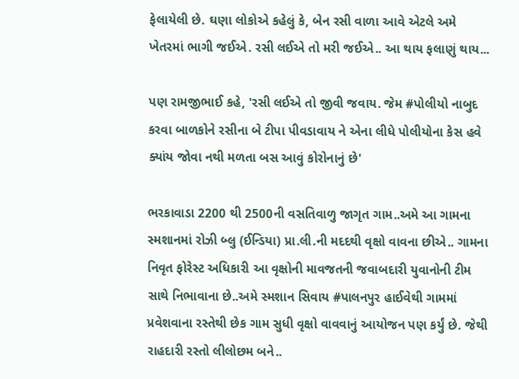ફેલાયેલી છે. ઘણા લોકોએ કહેલું કે, બેન રસી વાળા આવે એટલે અમે ખેતરમાં ભાગી જઈએ. રસી લઈએ તો મરી જઈએ.. આ થાય ફલાણું થાય...

પણ રામજીભાઈ કહે, 'રસી લઈએ તો જીવી જવાય. જેમ #પોલીયો નાબુદ કરવા બાળકોને રસીના બે ટીપા પીવડાવાય ને એના લીધે પોલીયોના કેસ હવે ક્યાંય જોવા નથી મળતા બસ આવું કોરોનાનું છે'

ભરકાવાડા 2200 થી 2500ની વસતિવાળુ જાગૃત ગામ..અમે આ ગામના સ્મશાનમાં રોઝી બ્લુ (ઈન્ડિયા) પ્રા.લી.ની મદદથી વૃક્ષો વાવના છીએ.. ગામના નિવૃત ફોરેસ્ટ અધિકારી આ વૃક્ષોની માવજતની જવાબદારી યુવાનોની ટીમ સાથે નિભાવાના છે..અમે સ્મશાન સિવાય #પાલનપુર હાઈવેથી ગામમાં પ્રવેશવાના રસ્તેથી છેક ગામ સુધી વૃક્ષો વાવવાનું આયોજન પણ કર્યું છે. જેથી રાહદારી રસ્તો લીલોછમ બને..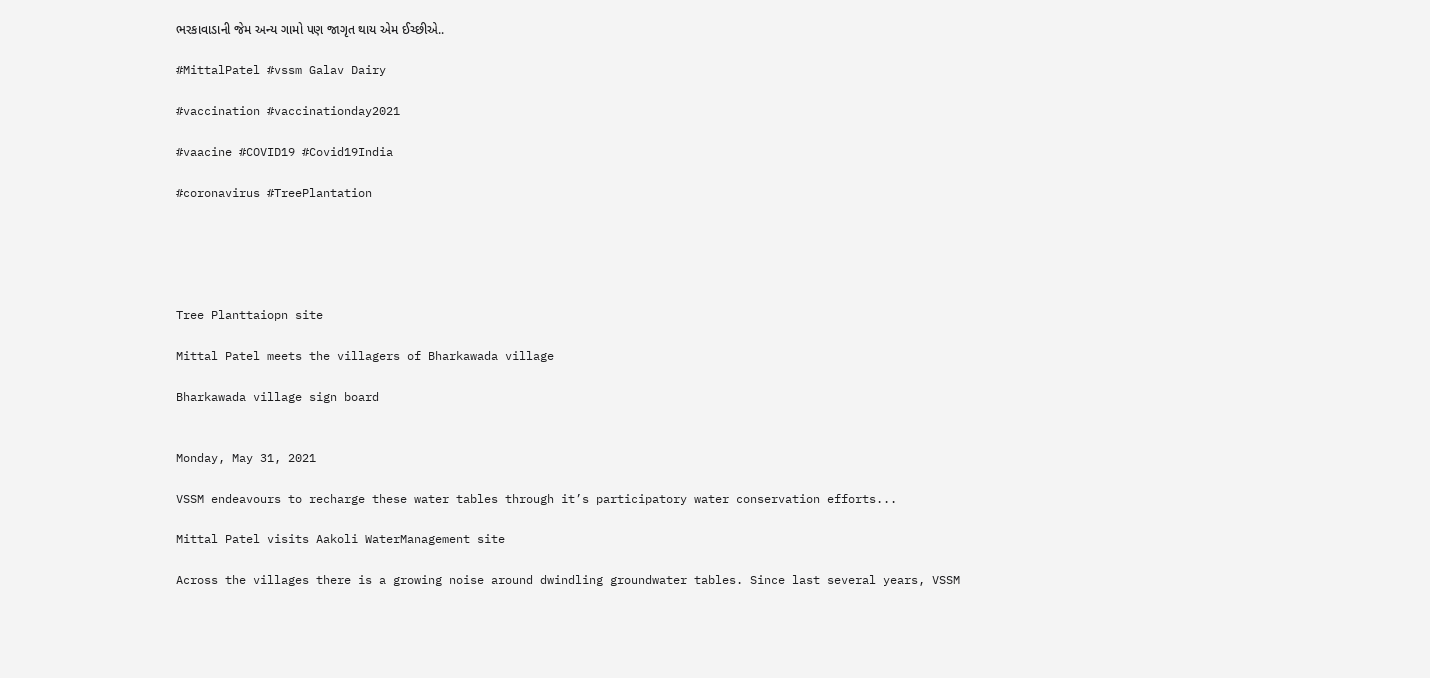ભરકાવાડાની જેમ અન્ય ગામો પણ જાગૃત થાય એમ ઈચ્છીએ..

#MittalPatel #vssm Galav Dairy

#vaccination #vaccinationday2021

#vaacine #COVID19 #Covid19India

#coronavirus #TreePlantation





Tree Planttaiopn site

Mittal Patel meets the villagers of Bharkawada village

Bharkawada village sign board


Monday, May 31, 2021

VSSM endeavours to recharge these water tables through it’s participatory water conservation efforts...

Mittal Patel visits Aakoli WaterManagement site

Across the villages there is a growing noise around dwindling groundwater tables. Since last several years, VSSM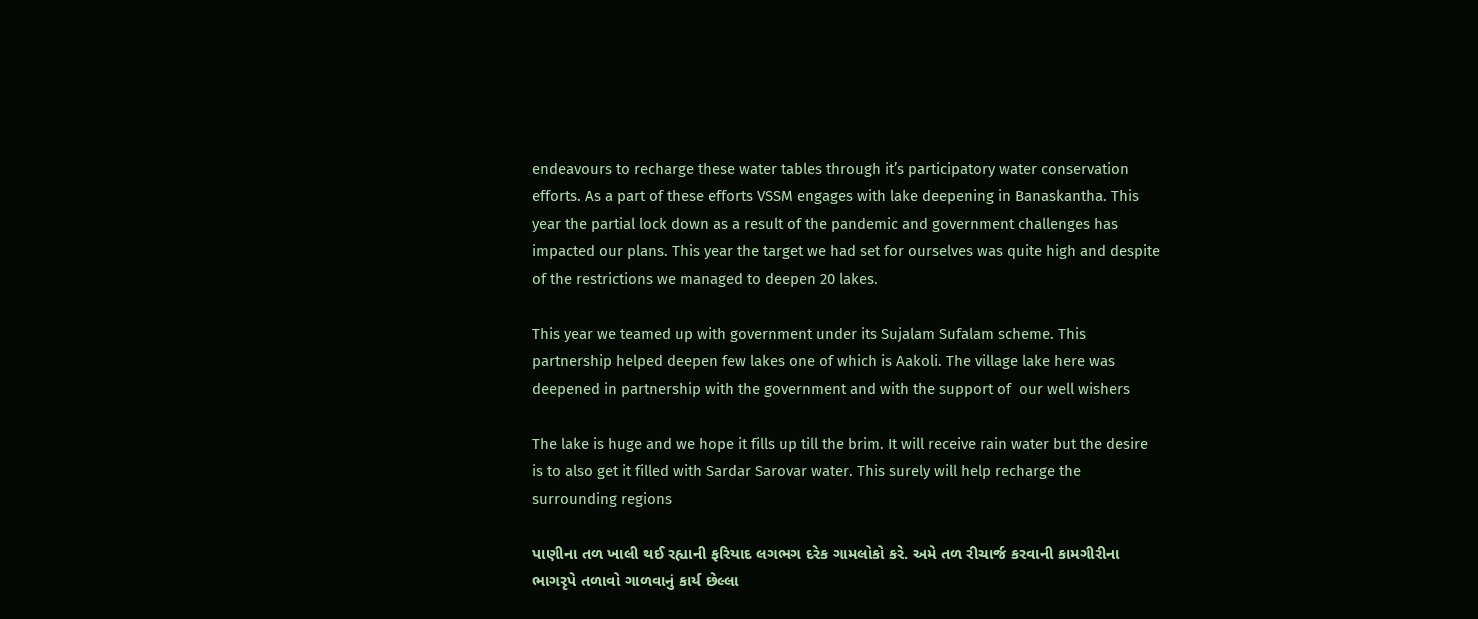endeavours to recharge these water tables through it’s participatory water conservation efforts. As a part of these efforts VSSM engages with lake deepening in Banaskantha. This year the partial lock down as a result of the pandemic and government challenges has impacted our plans. This year the target we had set for ourselves was quite high and despite of the restrictions we managed to deepen 20 lakes.

This year we teamed up with government under its Sujalam Sufalam scheme. This partnership helped deepen few lakes one of which is Aakoli. The village lake here was deepened in partnership with the government and with the support of  our well wishers

The lake is huge and we hope it fills up till the brim. It will receive rain water but the desire is to also get it filled with Sardar Sarovar water. This surely will help recharge the surrounding regions

પાણીના તળ ખાલી થઈ રહ્યાની ફરિયાદ લગભગ દરેક ગામલોકો કરે. અમે તળ રીચાર્જ કરવાની કામગીરીના ભાગરૃપે તળાવો ગાળવાનું કાર્ય છેલ્લા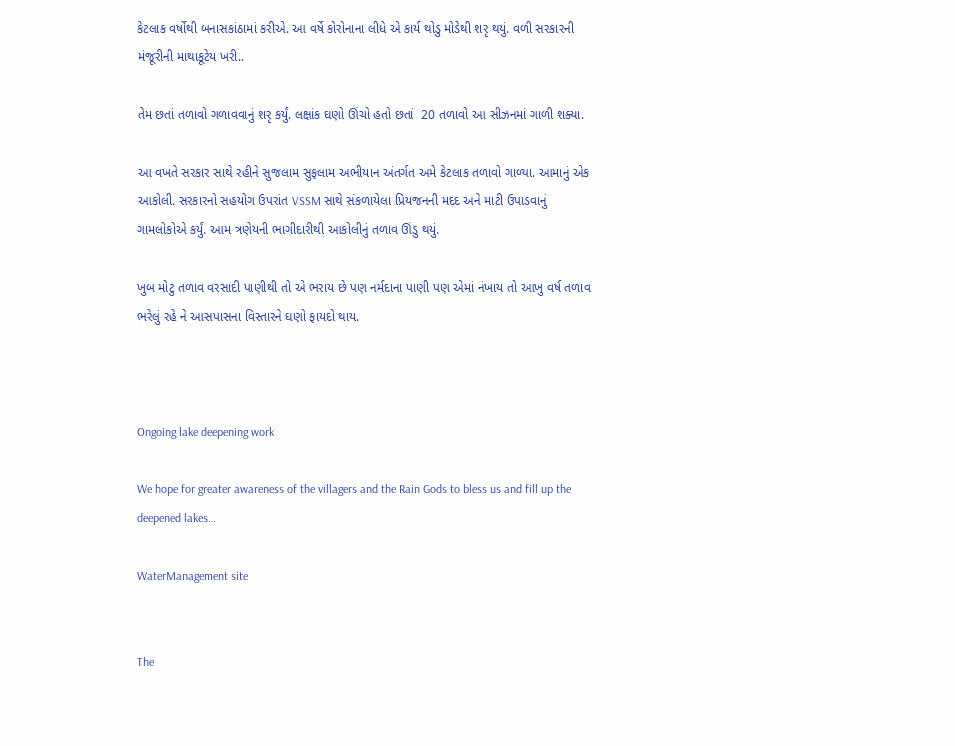કેટલાક વર્ષોથી બનાસકાંઠામાં કરીએ. આ વર્ષે કોરોનાના લીધે એ કાર્ય થોડુ મોડેથી શરૃ થયું. વળી સરકારની મંજૂરીની માથાકૂટેય ખરી..

તેમ છતાં તળાવો ગળાવવાનું શરૃ કર્યું. લક્ષાંક ઘણો ઊંચો હતો છતાં  20 તળાવો આ સીઝનમાં ગાળી શક્યા.

આ વખતે સરકાર સાથે રહીને સુજલામ સુફલામ અભીયાન અંતર્ગત અમે કેટલાક તળાવો ગાળ્યા. આમાનું એક આકોલી. સરકારનો સહયોગ ઉપરાંત VSSM સાથે સંકળાયેલા પ્રિયજનની મદદ અને માટી ઉપાડવાનું ગામલોકોએ કર્યું. આમ ત્રણેયની ભાગીદારીથી આકોલીનું તળાવ ઊંડુ થયું.

ખુબ મોટુ તળાવ વરસાદી પાણીથી તો એ ભરાય છે પણ નર્મદાના પાણી પણ એમાં નંખાય તો આખુ વર્ષ તળાવ ભરેલું રહે ને આસપાસના વિસ્તારને ઘણો ફાયદો થાય.



Ongoing lake deepening work

We hope for greater awareness of the villagers and the Rain Gods to bless us and fill up the deepened lakes…

WaterManagement site


The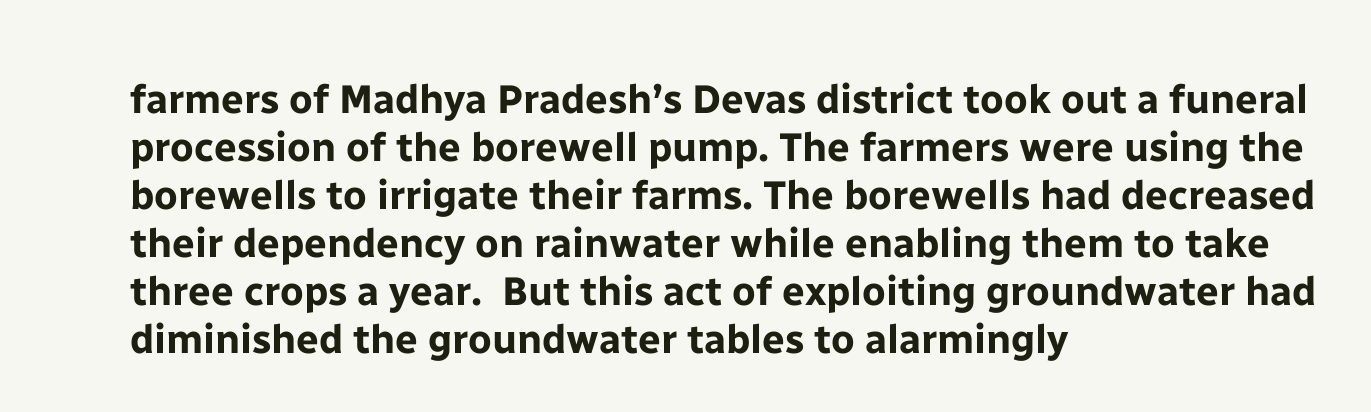farmers of Madhya Pradesh’s Devas district took out a funeral procession of the borewell pump. The farmers were using the borewells to irrigate their farms. The borewells had decreased their dependency on rainwater while enabling them to take three crops a year.  But this act of exploiting groundwater had diminished the groundwater tables to alarmingly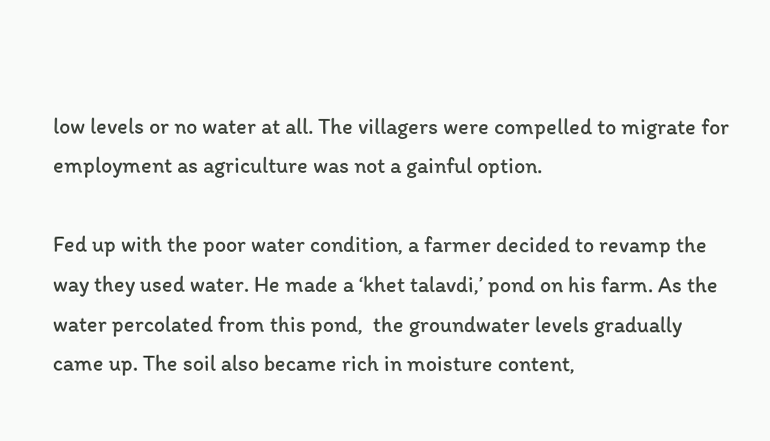low levels or no water at all. The villagers were compelled to migrate for employment as agriculture was not a gainful option.

Fed up with the poor water condition, a farmer decided to revamp the way they used water. He made a ‘khet talavdi,’ pond on his farm. As the water percolated from this pond,  the groundwater levels gradually came up. The soil also became rich in moisture content,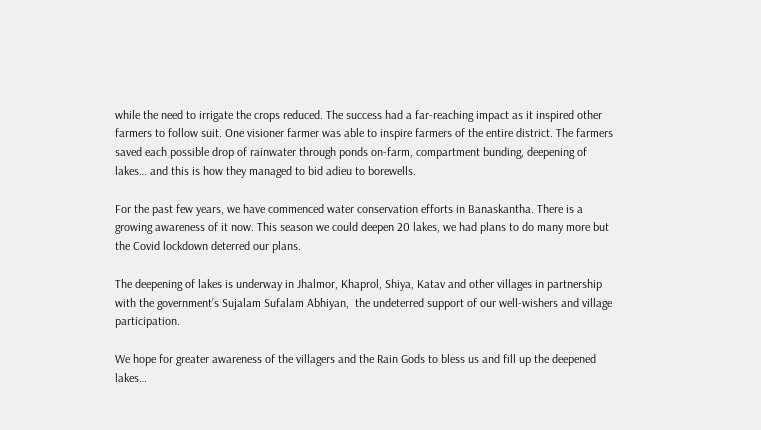while the need to irrigate the crops reduced. The success had a far-reaching impact as it inspired other farmers to follow suit. One visioner farmer was able to inspire farmers of the entire district. The farmers saved each possible drop of rainwater through ponds on-farm, compartment bunding, deepening of lakes… and this is how they managed to bid adieu to borewells.

For the past few years, we have commenced water conservation efforts in Banaskantha. There is a growing awareness of it now. This season we could deepen 20 lakes, we had plans to do many more but the Covid lockdown deterred our plans.

The deepening of lakes is underway in Jhalmor, Khaprol, Shiya, Katav and other villages in partnership with the government’s Sujalam Sufalam Abhiyan,  the undeterred support of our well-wishers and village participation.

We hope for greater awareness of the villagers and the Rain Gods to bless us and fill up the deepened lakes…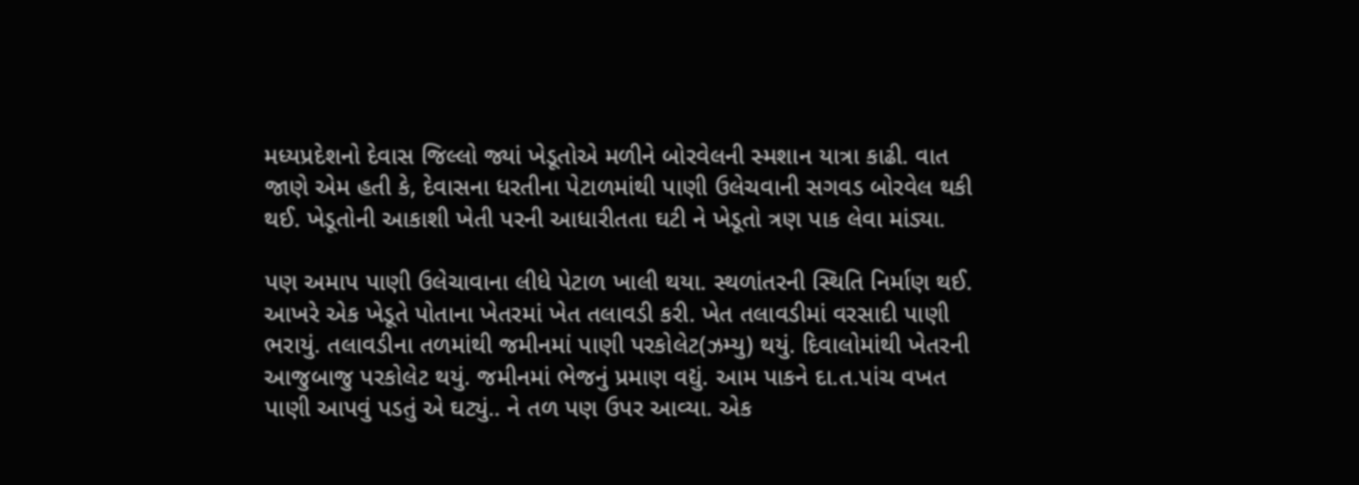મધ્યપ્રદેશનો દેવાસ જિલ્લો જ્યાં ખેડૂતોએ મળીને બોરવેલની સ્મશાન યાત્રા કાઢી. વાત જાણે એમ હતી કે, દેવાસના ધરતીના પેટાળમાંથી પાણી ઉલેચવાની સગવડ બોરવેલ થકી થઈ. ખેડૂતોની આકાશી ખેતી પરની આધારીતતા ઘટી ને ખેડૂતો ત્રણ પાક લેવા માંડ્યા.

પણ અમાપ પાણી ઉલેચાવાના લીધે પેટાળ ખાલી થયા. સ્થળાંતરની સ્થિતિ નિર્માણ થઈ. આખરે એક ખેડૂતે પોતાના ખેતરમાં ખેત તલાવડી કરી. ખેત તલાવડીમાં વરસાદી પાણી ભરાયું. તલાવડીના તળમાંથી જમીનમાં પાણી પરકોલેટ(ઝમ્યુ) થયું. દિવાલોમાંથી ખેતરની આજુબાજુ પરકોલેટ થયું. જમીનમાં ભેજનું પ્રમાણ વદ્યું. આમ પાકને દા.ત.પાંચ વખત પાણી આપવું પડતું એ ઘટ્યું.. ને તળ પણ ઉપર આવ્યા. એક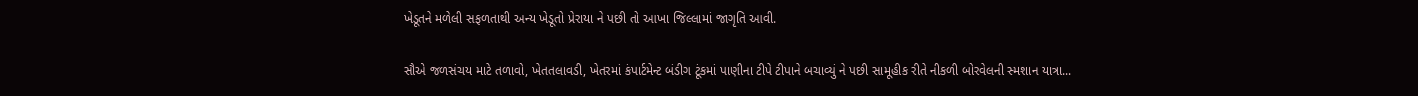ખેડૂતને મળેલી સફળતાથી અન્ય ખેડૂતો પ્રેરાયા ને પછી તો આખા જિલ્લામાં જાગૃતિ આવી.

સૌએ જળસંચય માટે તળાવો, ખેતતલાવડી, ખેતરમાં કંપાર્ટમેન્ટ બંડીગ ટૂંકમાં પાણીના ટીપે ટીપાને બચાવ્યું ને પછી સામૂહીક રીતે નીકળી બોરવેલની સ્મશાન યાત્રા...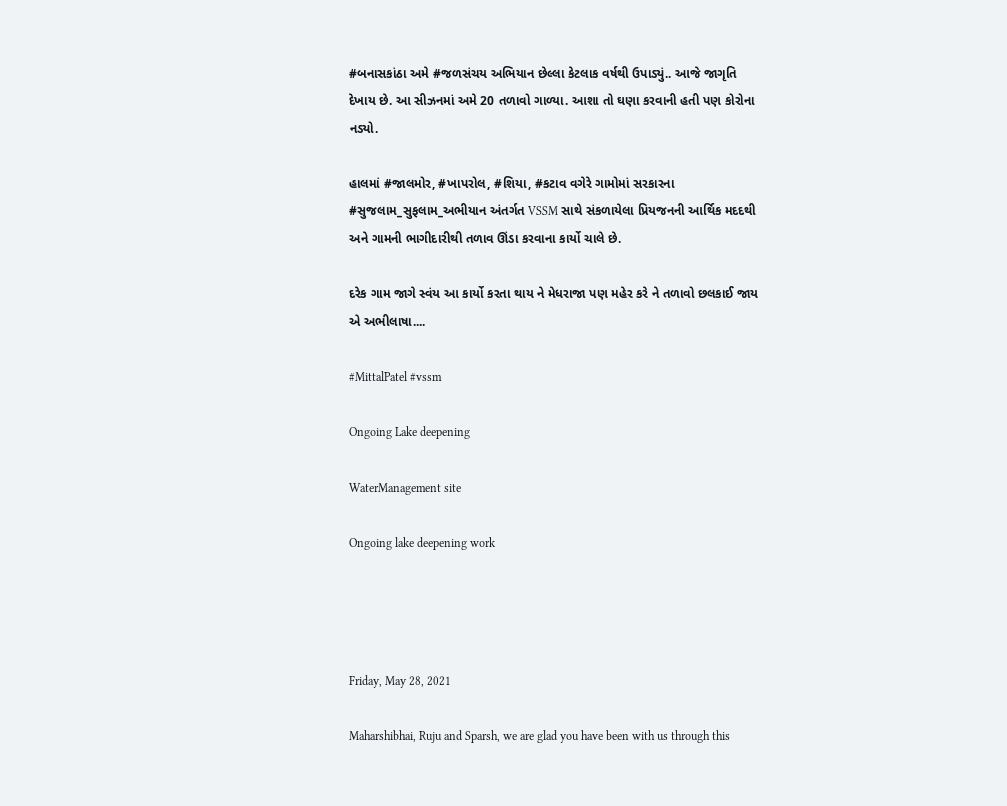#બનાસકાંઠા અમે #જળસંચય અભિયાન છેલ્લા કેટલાક વર્ષથી ઉપાડ્યું.. આજે જાગૃતિ દેખાય છે. આ સીઝનમાં અમે 20 તળાવો ગાળ્યા. આશા તો ઘણા કરવાની હતી પણ કોરોના નડ્યો.

હાલમાં #જાલમોર, #ખાપરોલ, #શિયા, #કટાવ વગેરે ગામોમાં સરકારના #સુજલામ_સુફલામ_અભીયાન અંતર્ગત VSSM સાથે સંકળાયેલા પ્રિયજનની આર્થિક મદદથી અને ગામની ભાગીદારીથી તળાવ ઊંડા કરવાના કાર્યો ચાલે છે.

દરેક ગામ જાગે સ્વંય આ કાર્યો કરતા થાય ને મેધરાજા પણ મહેર કરે ને તળાવો છલકાઈ જાય એ અભીલાષા....

#MittalPatel #vssm

Ongoing Lake deepening

WaterManagement site

Ongoing lake deepening work




Friday, May 28, 2021

Maharshibhai, Ruju and Sparsh, we are glad you have been with us through this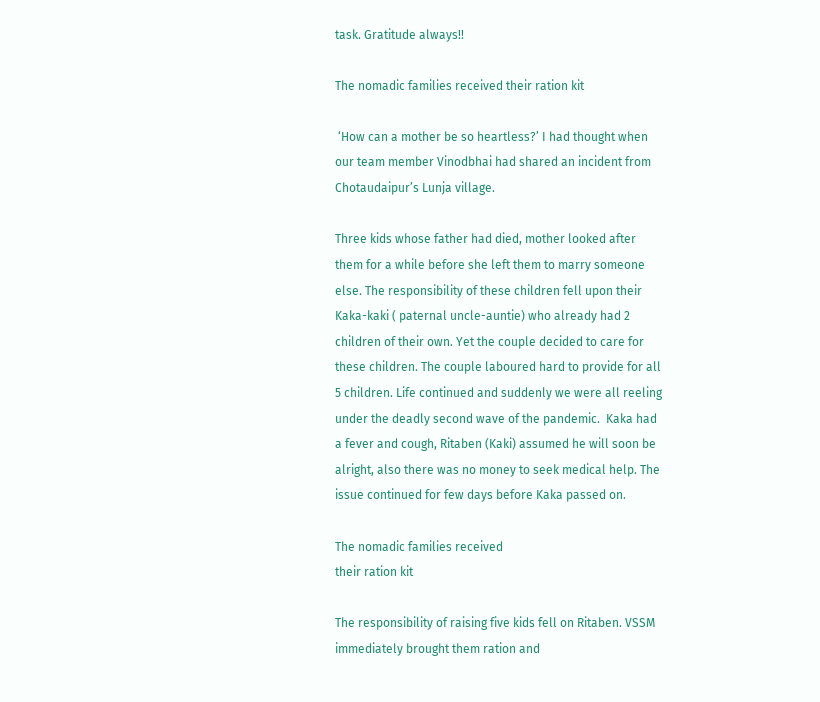task. Gratitude always!!

The nomadic families received their ration kit

 ‘How can a mother be so heartless?’ I had thought when our team member Vinodbhai had shared an incident from Chotaudaipur’s Lunja village.

Three kids whose father had died, mother looked after them for a while before she left them to marry someone else. The responsibility of these children fell upon their Kaka-kaki ( paternal uncle-auntie) who already had 2 children of their own. Yet the couple decided to care for these children. The couple laboured hard to provide for all 5 children. Life continued and suddenly we were all reeling under the deadly second wave of the pandemic.  Kaka had a fever and cough, Ritaben (Kaki) assumed he will soon be alright, also there was no money to seek medical help. The issue continued for few days before Kaka passed on.

The nomadic families received
their ration kit

The responsibility of raising five kids fell on Ritaben. VSSM immediately brought them ration and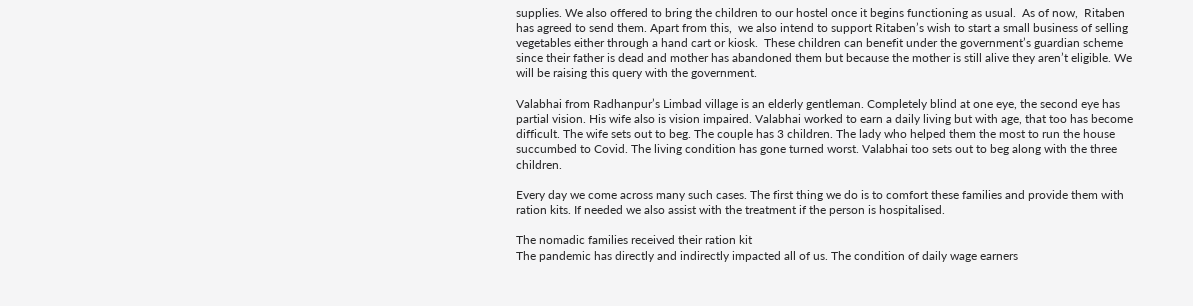supplies. We also offered to bring the children to our hostel once it begins functioning as usual.  As of now,  Ritaben has agreed to send them. Apart from this,  we also intend to support Ritaben’s wish to start a small business of selling vegetables either through a hand cart or kiosk.  These children can benefit under the government’s guardian scheme since their father is dead and mother has abandoned them but because the mother is still alive they aren’t eligible. We will be raising this query with the government.

Valabhai from Radhanpur’s Limbad village is an elderly gentleman. Completely blind at one eye, the second eye has partial vision. His wife also is vision impaired. Valabhai worked to earn a daily living but with age, that too has become difficult. The wife sets out to beg. The couple has 3 children. The lady who helped them the most to run the house succumbed to Covid. The living condition has gone turned worst. Valabhai too sets out to beg along with the three children.

Every day we come across many such cases. The first thing we do is to comfort these families and provide them with ration kits. If needed we also assist with the treatment if the person is hospitalised.

The nomadic families received their ration kit
The pandemic has directly and indirectly impacted all of us. The condition of daily wage earners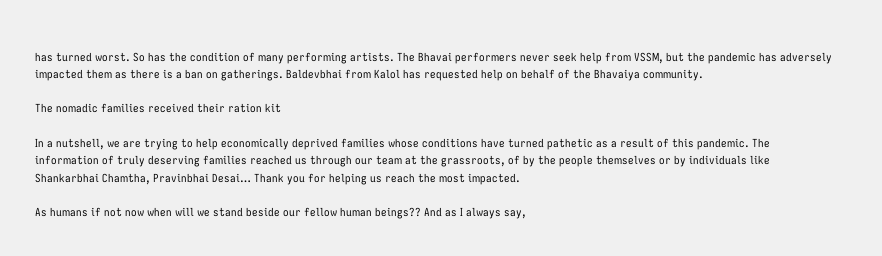has turned worst. So has the condition of many performing artists. The Bhavai performers never seek help from VSSM, but the pandemic has adversely impacted them as there is a ban on gatherings. Baldevbhai from Kalol has requested help on behalf of the Bhavaiya community.

The nomadic families received their ration kit

In a nutshell, we are trying to help economically deprived families whose conditions have turned pathetic as a result of this pandemic. The information of truly deserving families reached us through our team at the grassroots, of by the people themselves or by individuals like Shankarbhai Chamtha, Pravinbhai Desai… Thank you for helping us reach the most impacted.

As humans if not now when will we stand beside our fellow human beings?? And as I always say,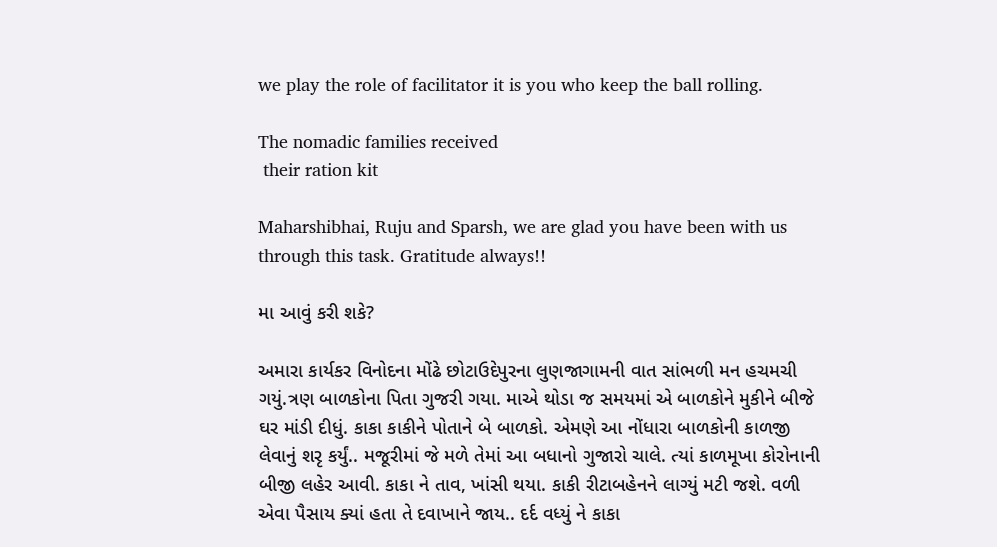we play the role of facilitator it is you who keep the ball rolling.

The nomadic families received
 their ration kit

Maharshibhai, Ruju and Sparsh, we are glad you have been with us through this task. Gratitude always!!

મા આવું કરી શકે?

અમારા કાર્યકર વિનોદના મોંઢે છોટાઉદેપુરના લુણજાગામની વાત સાંભળી મન હચમચી ગયું.ત્રણ બાળકોના પિતા ગુજરી ગયા. માએ થોડા જ સમયમાં એ બાળકોને મુકીને બીજે ઘર માંડી દીધું. કાકા કાકીને પોતાને બે બાળકો. એમણે આ નોંધારા બાળકોની કાળજી લેવાનું શરૃ કર્યું.. મજૂરીમાં જે મળે તેમાં આ બધાનો ગુજારો ચાલે. ત્યાં કાળમૂખા કોરોનાની બીજી લહેર આવી. કાકા ને તાવ, ખાંસી થયા. કાકી રીટાબહેનને લાગ્યું મટી જશે. વળી એવા પૈસાય ક્યાં હતા તે દવાખાને જાય.. દર્દ વધ્યું ને કાકા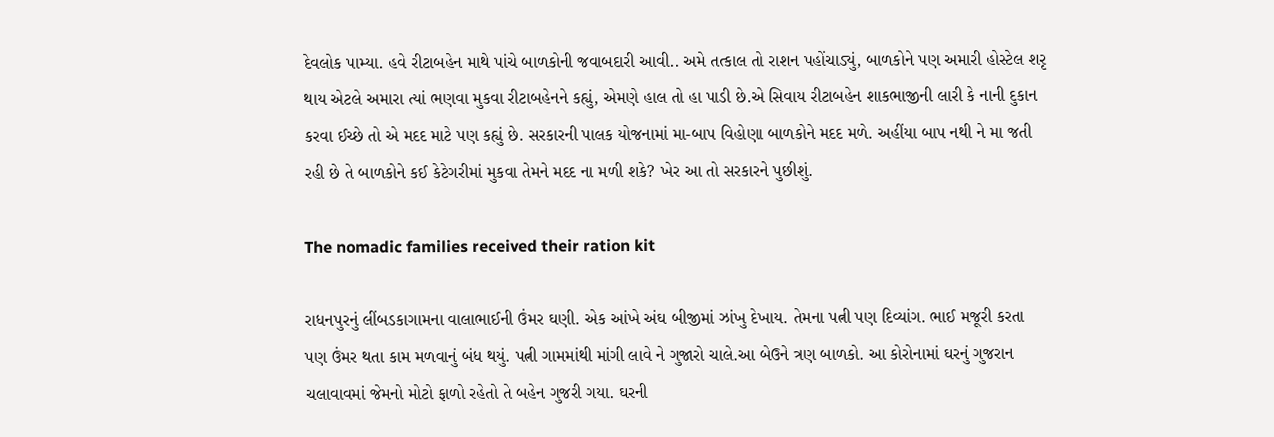દેવલોક પામ્યા. હવે રીટાબહેન માથે પાંચે બાળકોની જવાબદારી આવી.. અમે તત્કાલ તો રાશન પહોંચાડ્યું, બાળકોને પણ અમારી હોસ્ટેલ શરૃ થાય એટલે અમારા ત્યાં ભણવા મુકવા રીટાબહેનને કહ્યું, એમણે હાલ તો હા પાડી છે.એ સિવાય રીટાબહેન શાકભાજીની લારી કે નાની દુકાન કરવા ઈચ્છે તો એ મદદ માટે પણ કહ્યું છે. સરકારની પાલક યોજનામાં મા-બાપ વિહોણા બાળકોને મદદ મળે. અહીંયા બાપ નથી ને મા જતી રહી છે તે બાળકોને કઈ કેટેગરીમાં મુકવા તેમને મદદ ના મળી શકે? ખેર આ તો સરકારને પુછીશું.

The nomadic families received their ration kit

રાધનપુરનું લીંબડકાગામના વાલાભાઈની ઉંમર ઘણી. એક આંખે અંઘ બીજીમાં ઝાંખુ દેખાય. તેમના પત્ની પણ દિવ્યાંગ. ભાઈ મજૂરી કરતા પણ ઉંમર થતા કામ મળવાનું બંધ થયું. પત્ની ગામમાંથી માંગી લાવે ને ગુજારો ચાલે.આ બેઉને ત્રણ બાળકો. આ કોરોનામાં ઘરનું ગુજરાન ચલાવાવમાં જેમનો મોટો ફાળો રહેતો તે બહેન ગુજરી ગયા. ઘરની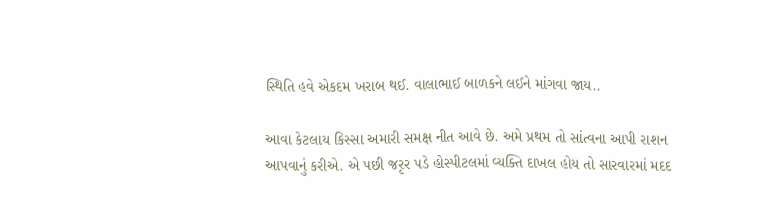સ્થિતિ હવે એકદમ ખરાબ થઈ. વાલાભાઈ બાળકને લઈને માંગવા જાય..

આવા કેટલાય કિસ્સા અમારી સમક્ષ નીત આવે છે. અમે પ્રથમ તો સાંત્વના આપી રાશન આપવાનું કરીએ. એ પછી જરૃર પડે હોસ્પીટલમાં વ્યક્તિ દાખલ હોય તો સારવારમાં મદદ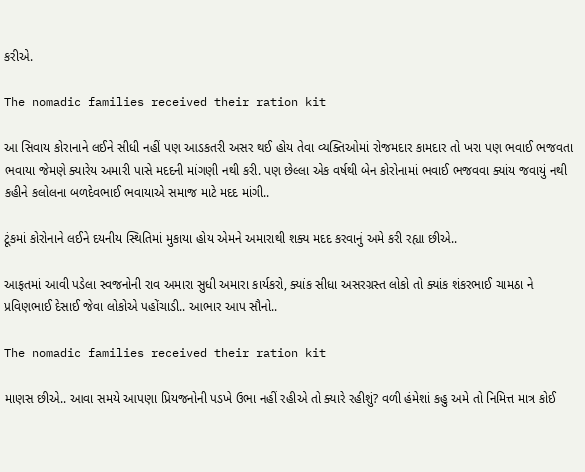કરીએ.

The nomadic families received their ration kit

આ સિવાય કોરાનાને લઈને સીધી નહીં પણ આડકતરી અસર થઈ હોય તેવા વ્યક્તિઓમાં રોજમદાર કામદાર તો ખરા પણ ભવાઈ ભજવતા ભવાયા જેમણે ક્યારેય અમારી પાસે મદદની માંગણી નથી કરી. પણ છેલ્લા એક વર્ષથી બેન કોરોનામાં ભવાઈ ભજવવા ક્યાંય જવાયું નથી કહીને કલોલના બળદેવભાઈ ભવાયાએ સમાજ માટે મદદ માંગી..

ટૂંકમાં કોરોનાને લઈને દયનીય સ્થિતિમાં મુકાયા હોય એમને અમારાથી શક્ય મદદ કરવાનું અમે કરી રહ્યા છીએ..

આફતમાં આવી પડેલા સ્વજનોની રાવ અમારા સુધી અમારા કાર્યકરો, ક્યાંક સીધા અસરગ્રસ્ત લોકો તો ક્યાંક શંકરભાઈ ચામઠા ને પ્રવિણભાઈ દેસાઈ જેવા લોકોએ પહોંચાડી.. આભાર આપ સૌનો..

The nomadic families received their ration kit

માણસ છીએ.. આવા સમયે આપણા પ્રિયજનોની પડખે ઉભા નહીં રહીએ તો ક્યારે રહીશું? વળી હંમેશાં કહુ અમે તો નિમિત્ત માત્ર કોઈ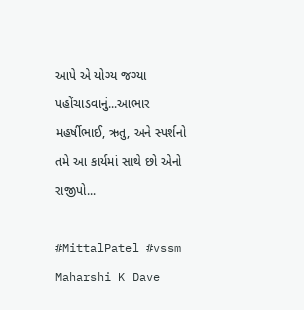આપે એ યોગ્ય જગ્યા પહોંચાડવાનું...આભાર મહર્ષીભાઈ, ઋતુ, અને સ્પર્શનો તમે આ કાર્યમાં સાથે છો એનો રાજીપો...

#MittalPatel #vssm Maharshi K Dave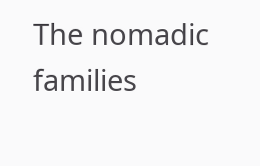The nomadic families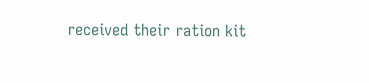received their ration kit